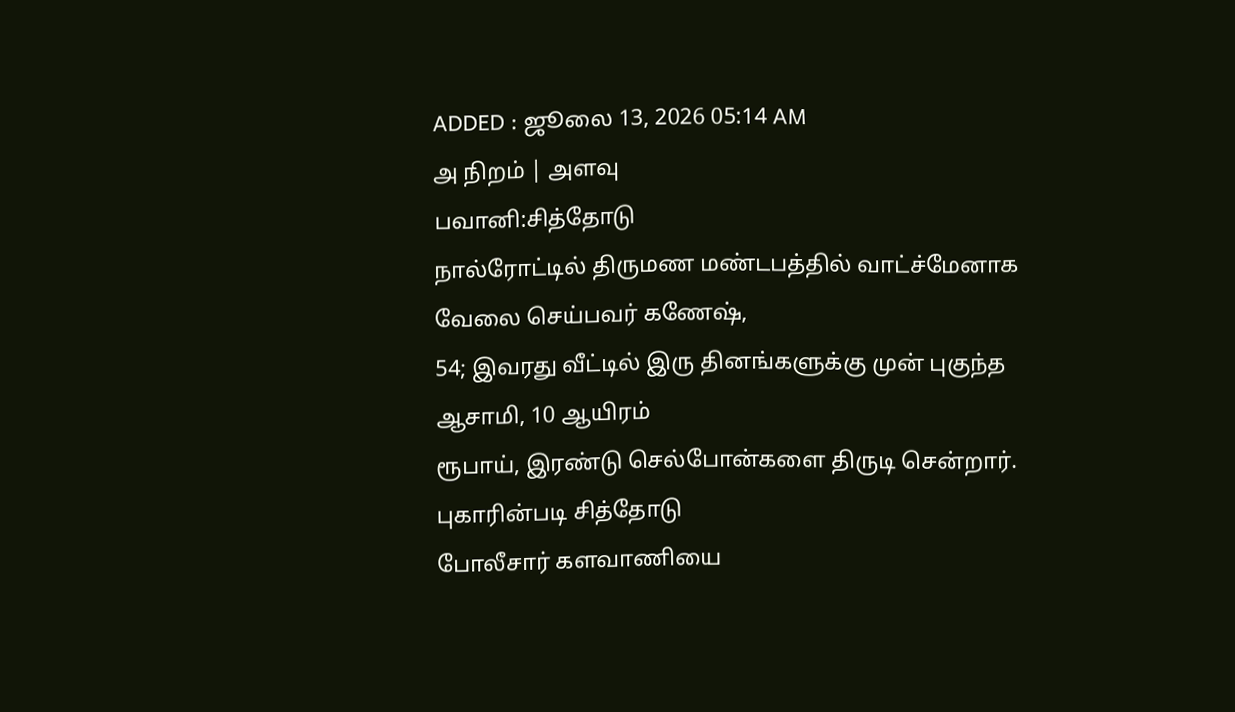ADDED : ஜூலை 13, 2026 05:14 AM
அ நிறம் | அளவு
பவானி:சித்தோடு
நால்ரோட்டில் திருமண மண்டபத்தில் வாட்ச்மேனாக வேலை செய்பவர் கணேஷ்,
54; இவரது வீட்டில் இரு தினங்களுக்கு முன் புகுந்த ஆசாமி, 10 ஆயிரம்
ரூபாய், இரண்டு செல்போன்களை திருடி சென்றார்.
புகாரின்படி சித்தோடு
போலீசார் களவாணியை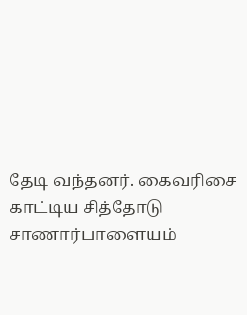தேடி வந்தனர். கைவரிசை காட்டிய சித்தோடு
சாணார்பாளையம்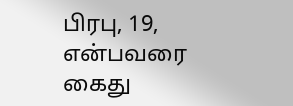பிரபு, 19, என்பவரை கைது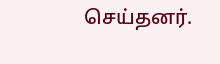செய்தனர்.